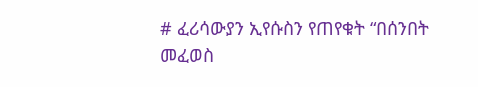# ፈሪሳውያን ኢየሱስን የጠየቁት “በሰንበት መፈወስ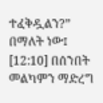ተፈቅዷልን?” በማለት ነው፤ [12:10] በሰንበት መልካምን ማድረግ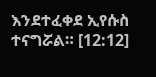እንደተፈቀደ ኢየሱስ ተናግሯል። [12:12]